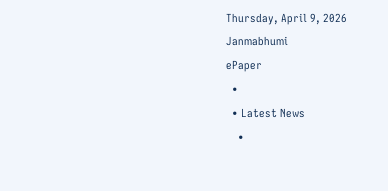Thursday, April 9, 2026
Janmabhumi
ePaper
  •
  • Latest News
    •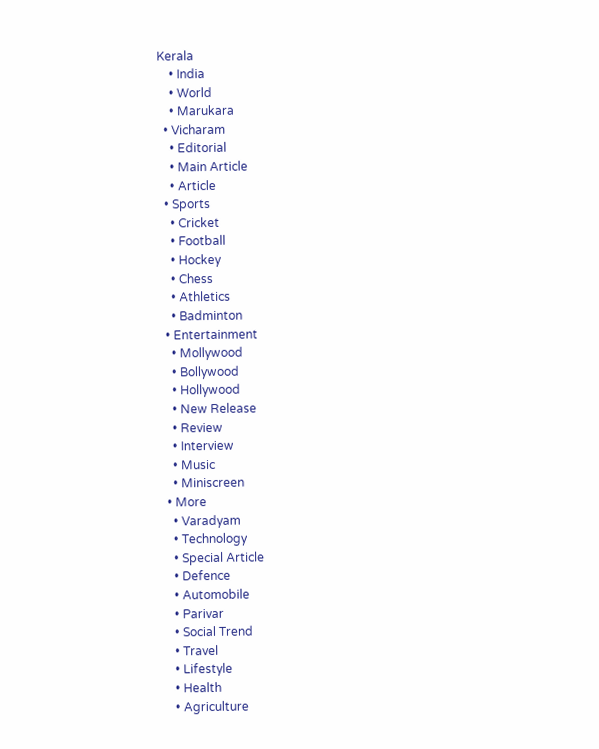Kerala
    • India
    • World
    • Marukara
  • Vicharam
    • Editorial
    • Main Article
    • Article
  • Sports
    • Cricket
    • Football
    • Hockey
    • Chess
    • Athletics
    • Badminton
  • Entertainment
    • Mollywood
    • Bollywood
    • Hollywood
    • New Release
    • Review
    • Interview
    • Music
    • Miniscreen
  • More
    • Varadyam
    • Technology
    • Special Article
    • Defence
    • Automobile
    • Parivar
    • Social Trend
    • Travel
    • Lifestyle
    • Health
    • Agriculture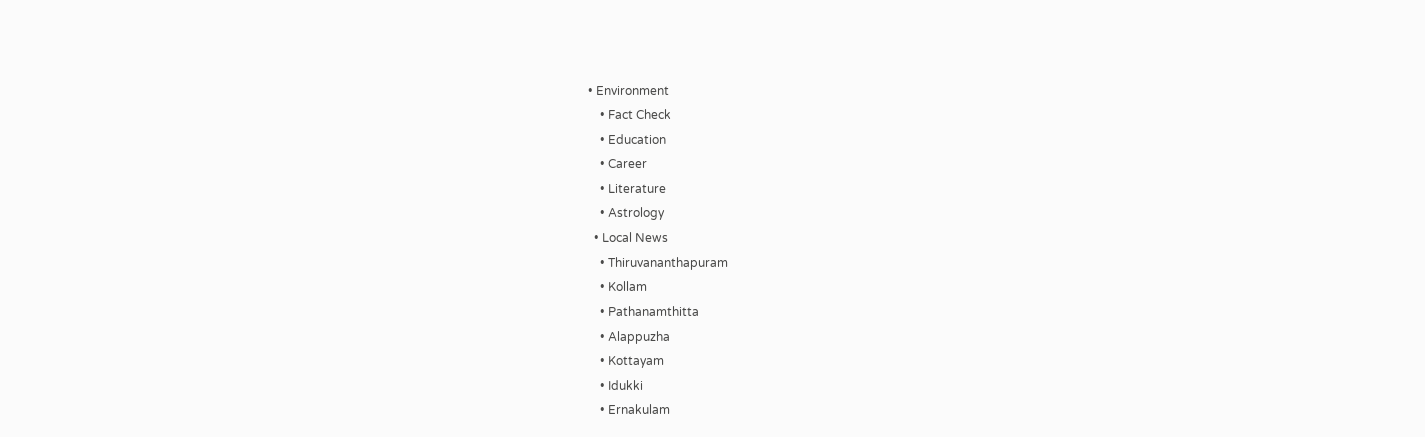• Environment
    • Fact Check
    • Education
    • Career
    • Literature
    • Astrology
  • Local News
    • Thiruvananthapuram
    • Kollam
    • Pathanamthitta
    • Alappuzha
    • Kottayam
    • Idukki
    • Ernakulam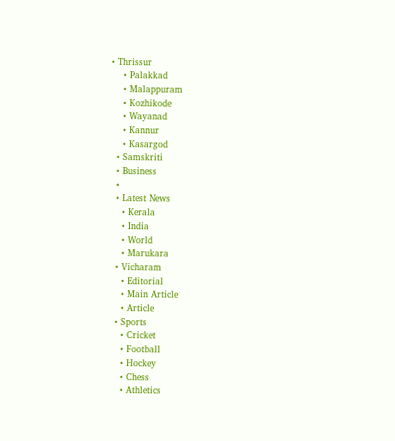• Thrissur
    • Palakkad
    • Malappuram
    • Kozhikode
    • Wayanad
    • Kannur
    • Kasargod
  • Samskriti
  • Business
  •
  • Latest News
    • Kerala
    • India
    • World
    • Marukara
  • Vicharam
    • Editorial
    • Main Article
    • Article
  • Sports
    • Cricket
    • Football
    • Hockey
    • Chess
    • Athletics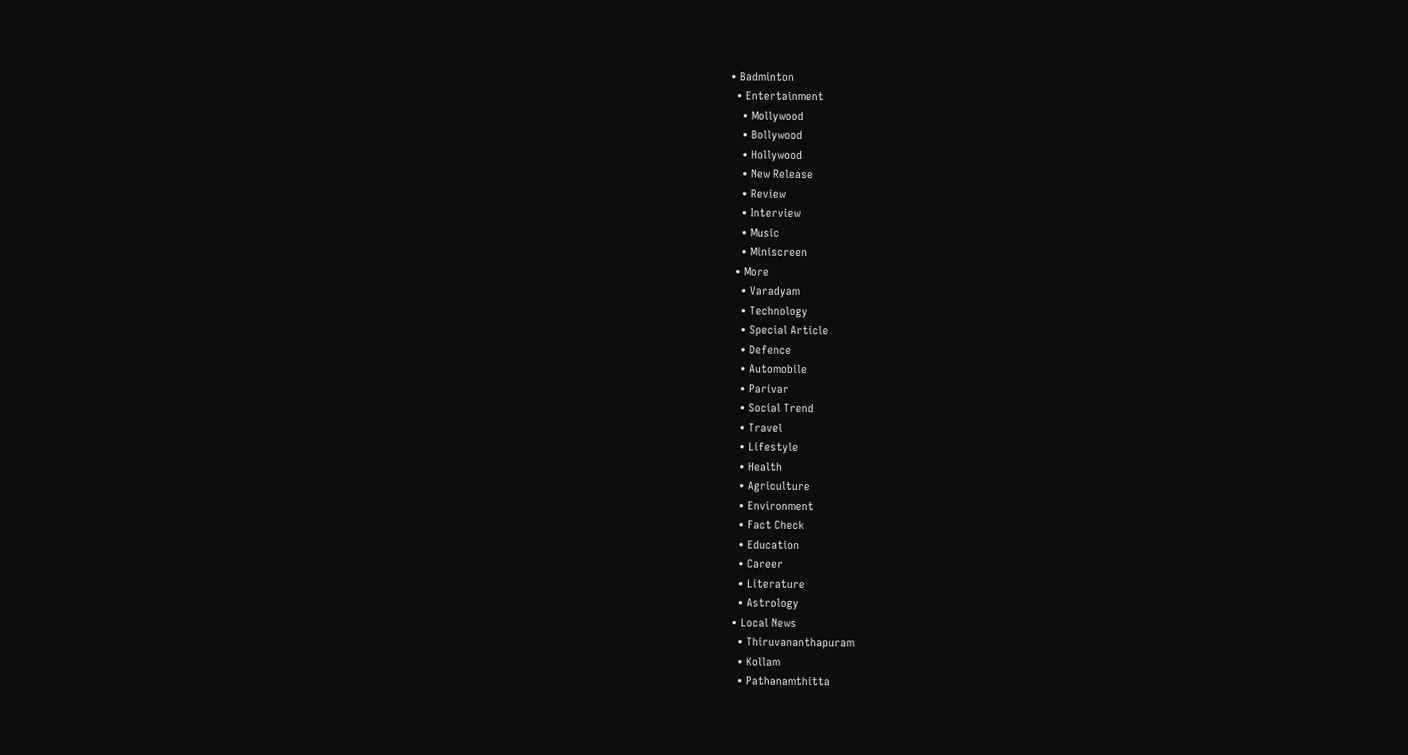• Badminton
  • Entertainment
    • Mollywood
    • Bollywood
    • Hollywood
    • New Release
    • Review
    • Interview
    • Music
    • Miniscreen
  • More
    • Varadyam
    • Technology
    • Special Article
    • Defence
    • Automobile
    • Parivar
    • Social Trend
    • Travel
    • Lifestyle
    • Health
    • Agriculture
    • Environment
    • Fact Check
    • Education
    • Career
    • Literature
    • Astrology
  • Local News
    • Thiruvananthapuram
    • Kollam
    • Pathanamthitta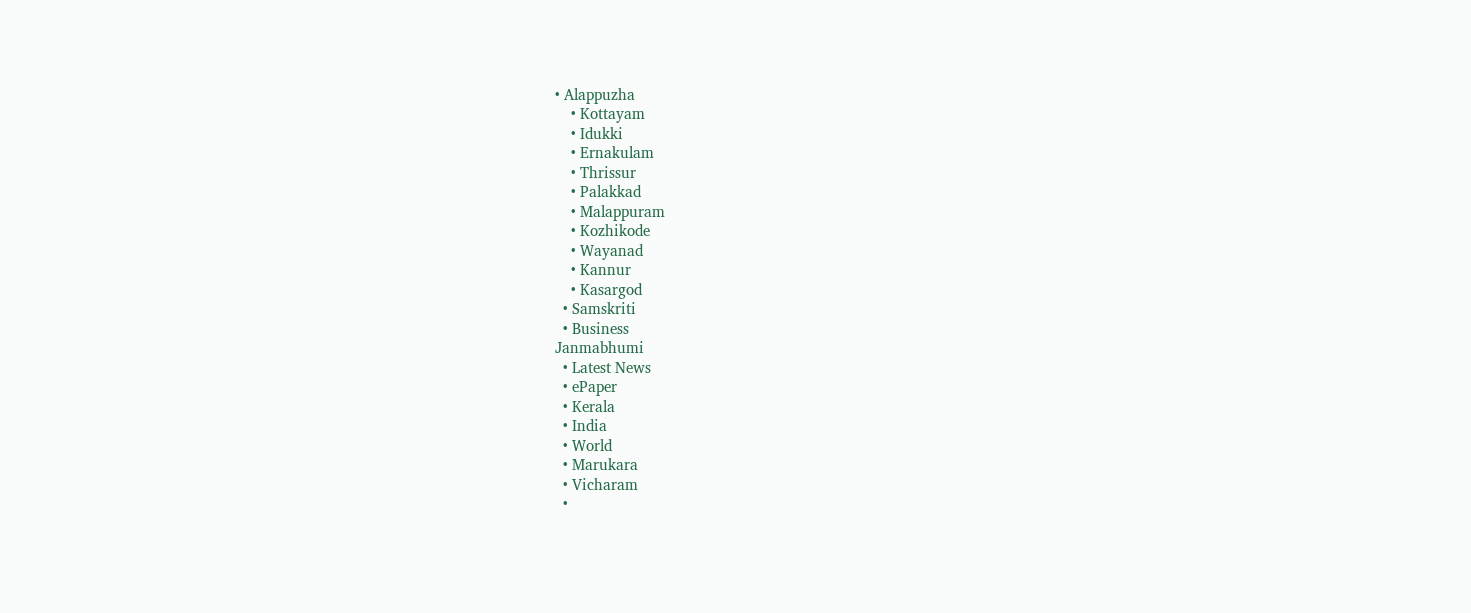• Alappuzha
    • Kottayam
    • Idukki
    • Ernakulam
    • Thrissur
    • Palakkad
    • Malappuram
    • Kozhikode
    • Wayanad
    • Kannur
    • Kasargod
  • Samskriti
  • Business
Janmabhumi
  • Latest News
  • ePaper
  • Kerala
  • India
  • World
  • Marukara
  • Vicharam
  •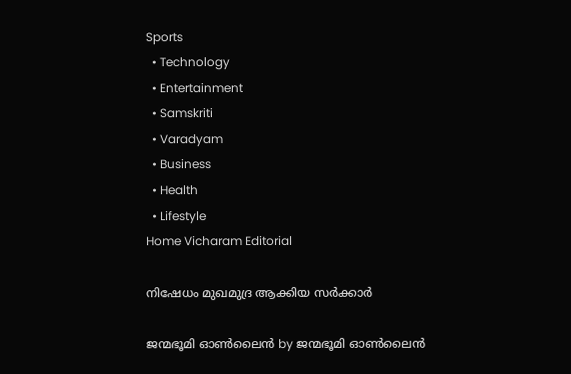Sports
  • Technology
  • Entertainment
  • Samskriti
  • Varadyam
  • Business
  • Health
  • Lifestyle
Home Vicharam Editorial

നിഷേധം മുഖമുദ്ര ആക്കിയ സര്‍ക്കാര്‍

ജന്മഭൂമി ഓണ്‍ലൈന്‍ by ജന്മഭൂമി ഓണ്‍ലൈന്‍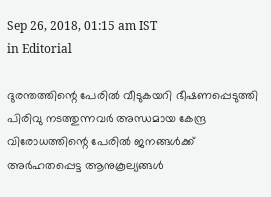Sep 26, 2018, 01:15 am IST
in Editorial

ദുരന്തത്തിന്റെ പേരില്‍ വീടുകയറി ഭീഷണപ്പെടുത്തി പിരിവു നടത്തുന്നവര്‍ അന്ധമായ കേന്ദ്ര വിരോധത്തിന്റെ പേരില്‍ ജനങ്ങള്‍ക്ക് അര്‍ഹതപ്പെട്ട ആനുകൂല്യങ്ങള്‍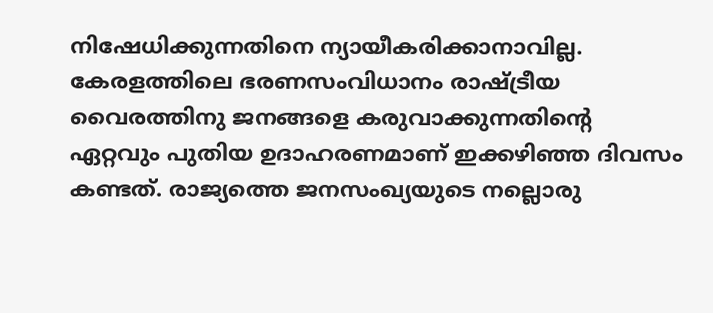നിഷേധിക്കുന്നതിനെ ന്യായീകരിക്കാനാവില്ല. കേരളത്തിലെ ഭരണസംവിധാനം രാഷ്‌ട്രീയ വൈരത്തിനു ജനങ്ങളെ കരുവാക്കുന്നതിന്റെ ഏറ്റവും പുതിയ ഉദാഹരണമാണ് ഇക്കഴിഞ്ഞ ദിവസം കണ്ടത്. രാജ്യത്തെ ജനസംഖ്യയുടെ നല്ലൊരു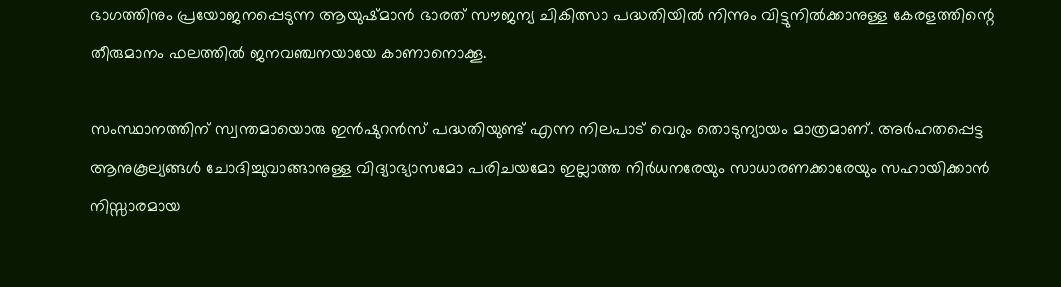ഭാഗത്തിനും പ്രയോജനപ്പെടുന്ന ആയുഷ്മാന്‍ ഭാരത് സൗജന്യ ചികിത്സാ പദ്ധതിയില്‍ നിന്നും വിട്ടുനില്‍ക്കാനുള്ള കേരളത്തിന്റെ തീരുമാനം ഫലത്തില്‍ ജനവഞ്ചനയായേ കാണാനൊക്കൂ.

സംസ്ഥാനത്തിന് സ്വന്തമായൊരു ഇന്‍ഷുറന്‍സ് പദ്ധതിയുണ്ട് എന്ന നിലപാട് വെറും തൊടുന്യായം മാത്രമാണ്. അര്‍ഹതപ്പെട്ട ആനുകൂല്യങ്ങള്‍ ചോദിച്ചുവാങ്ങാനുള്ള വിദ്യാഭ്യാസമോ പരിചയമോ ഇല്ലാത്ത നിര്‍ധനരേയും സാധാരണക്കാരേയും സഹായിക്കാന്‍ നിസ്സാരമായ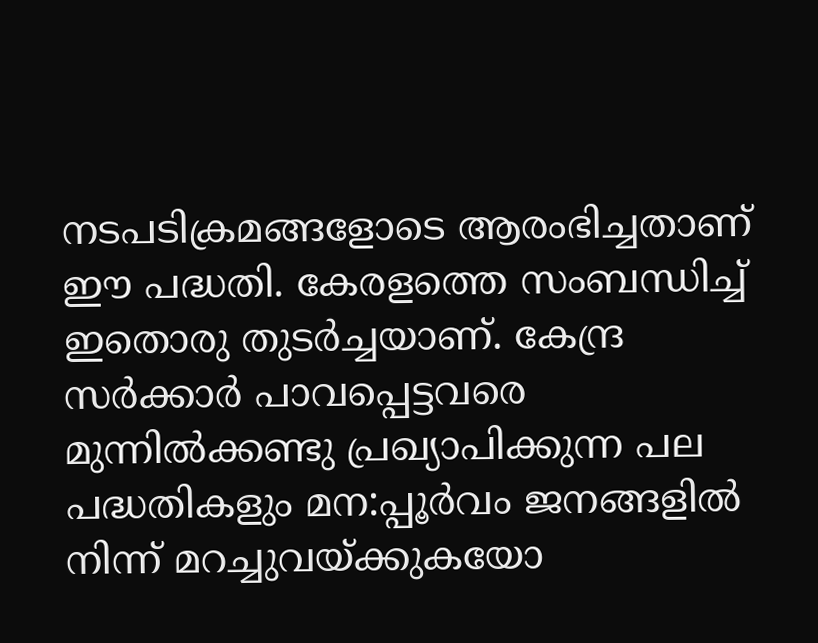നടപടിക്രമങ്ങളോടെ ആരംഭിച്ചതാണ് ഈ പദ്ധതി. കേരളത്തെ സംബന്ധിച്ച് ഇതൊരു തുടര്‍ച്ചയാണ്. കേന്ദ്ര സര്‍ക്കാര്‍ പാവപ്പെട്ടവരെ മുന്നില്‍ക്കണ്ടു പ്രഖ്യാപിക്കുന്ന പല പദ്ധതികളും മന:പ്പൂര്‍വം ജനങ്ങളില്‍ നിന്ന് മറച്ചുവയ്‌ക്കുകയോ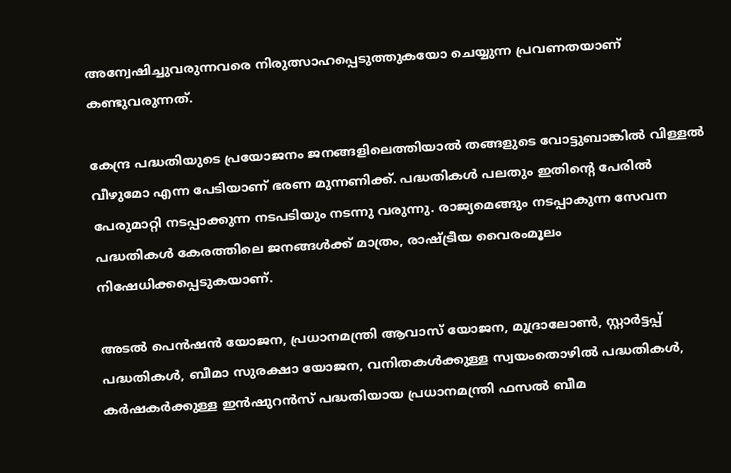അന്വേഷിച്ചുവരുന്നവരെ നിരുത്സാഹപ്പെടുത്തുകയോ ചെയ്യുന്ന പ്രവണതയാണ് കണ്ടുവരുന്നത്.

കേന്ദ്ര പദ്ധതിയുടെ പ്രയോജനം ജനങ്ങളിലെത്തിയാല്‍ തങ്ങളുടെ വോട്ടുബാങ്കില്‍ വിള്ളല്‍ വീഴുമോ എന്ന പേടിയാണ് ഭരണ മുന്നണിക്ക്. പദ്ധതികള്‍ പലതും ഇതിന്റെ പേരില്‍ പേരുമാറ്റി നടപ്പാക്കുന്ന നടപടിയും നടന്നു വരുന്നു. രാജ്യമെങ്ങും നടപ്പാകുന്ന സേവന പദ്ധതികള്‍ കേരത്തിലെ ജനങ്ങള്‍ക്ക് മാത്രം, രാഷ്‌ട്രീയ വൈരംമൂലം നിഷേധിക്കപ്പെടുകയാണ്.

അടല്‍ പെന്‍ഷന്‍ യോജന, പ്രധാനമന്ത്രി ആവാസ് യോജന, മുദ്രാലോണ്‍, സ്റ്റാര്‍ട്ടപ്പ് പദ്ധതികള്‍, ബീമാ സുരക്ഷാ യോജന, വനിതകള്‍ക്കുള്ള സ്വയംതൊഴില്‍ പദ്ധതികള്‍, കര്‍ഷകര്‍ക്കുള്ള ഇന്‍ഷുറന്‍സ് പദ്ധതിയായ പ്രധാനമന്ത്രി ഫസല്‍ ബീമ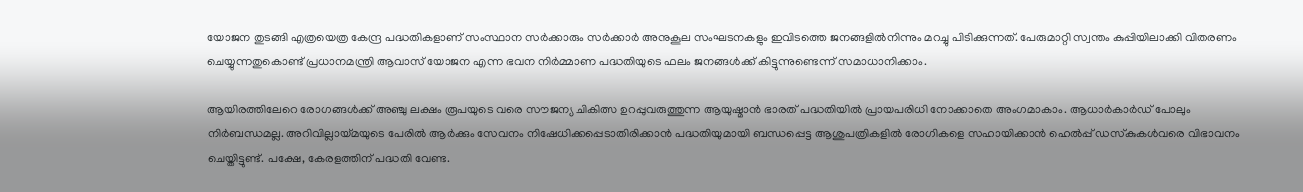യോജന തുടങ്ങി എത്രയെത്ര കേന്ദ്ര പദ്ധതികളാണ് സംസ്ഥാന സര്‍ക്കാരും സര്‍ക്കാര്‍ അനുകൂല സംഘടനകളും ഇവിടത്തെ ജനങ്ങളില്‍നിന്നും മറച്ചു പിടിക്കുന്നത്. പേരുമാറ്റി സ്വന്തം കുപ്പിയിലാക്കി വിതരണം ചെയ്യുന്നതുകൊണ്ട് പ്രധാനമന്ത്രി ആവാസ് യോജന എന്ന ഭവന നിര്‍മ്മാണ പദ്ധതിയുടെ ഫലം ജനങ്ങള്‍ക്ക് കിട്ടുന്നുണ്ടെന്ന് സമാധാനിക്കാം.

ആയിരത്തിലേറെ രോഗങ്ങള്‍ക്ക് അഞ്ചു ലക്ഷം രൂപയുടെ വരെ സൗജന്യ ചികിത്സ ഉറപ്പുവരുത്തുന്ന ആയുഷ്മാന്‍ ഭാരത് പദ്ധതിയില്‍ പ്രായപരിധി നോക്കാതെ അംഗമാകാം. ആധാര്‍കാര്‍ഡ് പോലും നിര്‍ബന്ധമല്ല. അറിവില്ലായ്‌മയുടെ പേരില്‍ ആര്‍ക്കും സേവനം നിഷേധിക്കപ്പെടാതിരിക്കാന്‍ പദ്ധതിയുമായി ബന്ധപ്പെട്ട ആശുപത്രികളില്‍ രോഗികളെ സഹായിക്കാന്‍ ഹെല്‍പ്പ് ഡസ്‌കുകള്‍വരെ വിഭാവനം ചെയ്തിട്ടുണ്ട്. പക്ഷേ, കേരളത്തിന് പദ്ധതി വേണ്ട.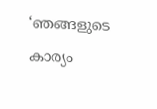‘ഞങ്ങളുടെ കാര്യം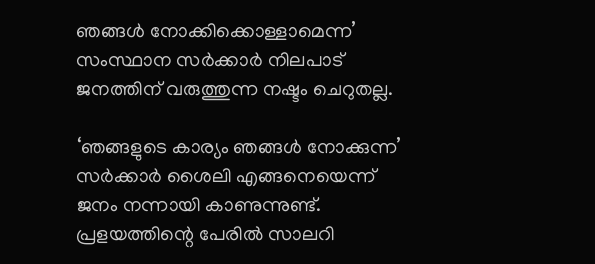ഞങ്ങള്‍ നോക്കിക്കൊള്ളാമെന്ന’ സംസ്ഥാന സര്‍ക്കാര്‍ നിലപാട് ജനത്തിന് വരുത്തുന്ന നഷ്ടം ചെറുതല്ല.

‘ഞങ്ങളുടെ കാര്യം ഞങ്ങള്‍ നോക്കുന്ന’ സര്‍ക്കാര്‍ ശൈലി എങ്ങനെയെന്ന് ജനം നന്നായി കാണുന്നുണ്ട്. പ്രളയത്തിന്റെ പേരില്‍ സാലറി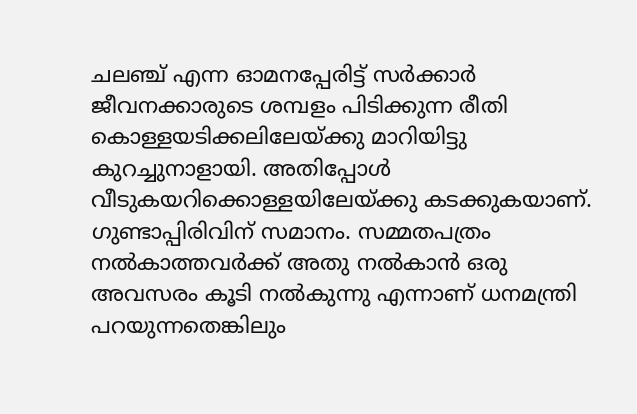ചലഞ്ച് എന്ന ഓമനപ്പേരിട്ട് സര്‍ക്കാര്‍ ജീവനക്കാരുടെ ശമ്പളം പിടിക്കുന്ന രീതി കൊള്ളയടിക്കലിലേയ്‌ക്കു മാറിയിട്ടു കുറച്ചുനാളായി. അതിപ്പോള്‍ വീടുകയറിക്കൊള്ളയിലേയ്‌ക്കു കടക്കുകയാണ്. ഗുണ്ടാപ്പിരിവിന് സമാനം. സമ്മതപത്രം നല്‍കാത്തവര്‍ക്ക് അതു നല്‍കാന്‍ ഒരു അവസരം കൂടി നല്‍കുന്നു എന്നാണ് ധനമന്ത്രി പറയുന്നതെങ്കിലും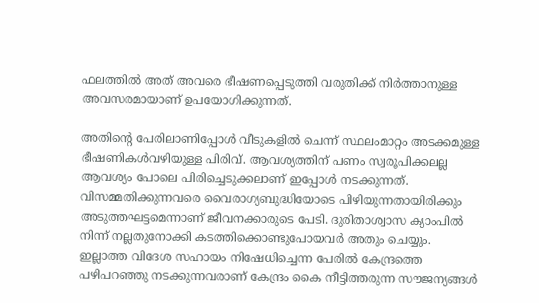ഫലത്തില്‍ അത് അവരെ ഭീഷണപ്പെടുത്തി വരുതിക്ക് നിര്‍ത്താനുള്ള അവസരമായാണ് ഉപയോഗിക്കുന്നത്.

അതിന്റെ പേരിലാണിപ്പോള്‍ വീടുകളില്‍ ചെന്ന് സ്ഥലംമാറ്റം അടക്കമുള്ള ഭീഷണികള്‍വഴിയുള്ള പിരിവ്. ആവശ്യത്തിന് പണം സ്വരൂപിക്കലല്ല ആവശ്യം പോലെ പിരിച്ചെടുക്കലാണ് ഇപ്പോള്‍ നടക്കുന്നത്. വിസമ്മതിക്കുന്നവരെ വൈരാഗ്യബുദ്ധിയോടെ പിഴിയുന്നതായിരിക്കും അടുത്തഘട്ടമെന്നാണ് ജീവനക്കാരുടെ പേടി. ദുരിതാശ്വാസ ക്യാംപില്‍ നിന്ന് നല്ലതുനോക്കി കടത്തിക്കൊണ്ടുപോയവര്‍ അതും ചെയ്യും. ഇല്ലാത്ത വിദേശ സഹായം നിഷേധിച്ചെന്ന പേരില്‍ കേന്ദ്രത്തെ പഴിപറഞ്ഞു നടക്കുന്നവരാണ് കേന്ദ്രം കൈ നീട്ടിത്തരുന്ന സൗജന്യങ്ങള്‍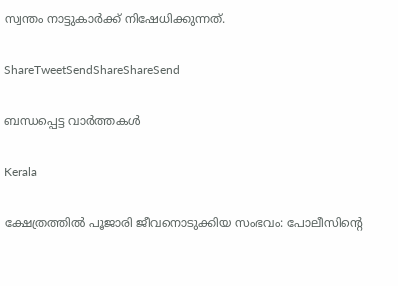സ്വന്തം നാട്ടുകാര്‍ക്ക് നിഷേധിക്കുന്നത്.

ShareTweetSendShareShareSend

ബന്ധപ്പെട്ട വാര്‍ത്തകള്‍

Kerala

ക്ഷേത്രത്തില്‍ പൂജാരി ജീവനൊടുക്കിയ സംഭവം: പോലീസിന്റെ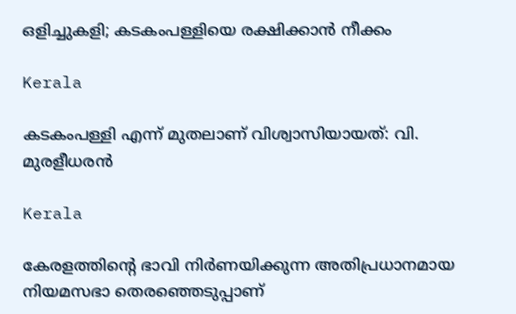ഒളിച്ചുകളി; കടകംപള്ളിയെ രക്ഷിക്കാന്‍ നീക്കം

Kerala

കടകംപള്ളി എന്ന് മുതലാണ് വിശ്വാസിയായത്: വി. മുരളീധരന്‍

Kerala

കേരളത്തിന്റെ ഭാവി നിർണയിക്കുന്ന അതിപ്രധാനമായ നിയമസഭാ തെരഞ്ഞെടുപ്പാണ്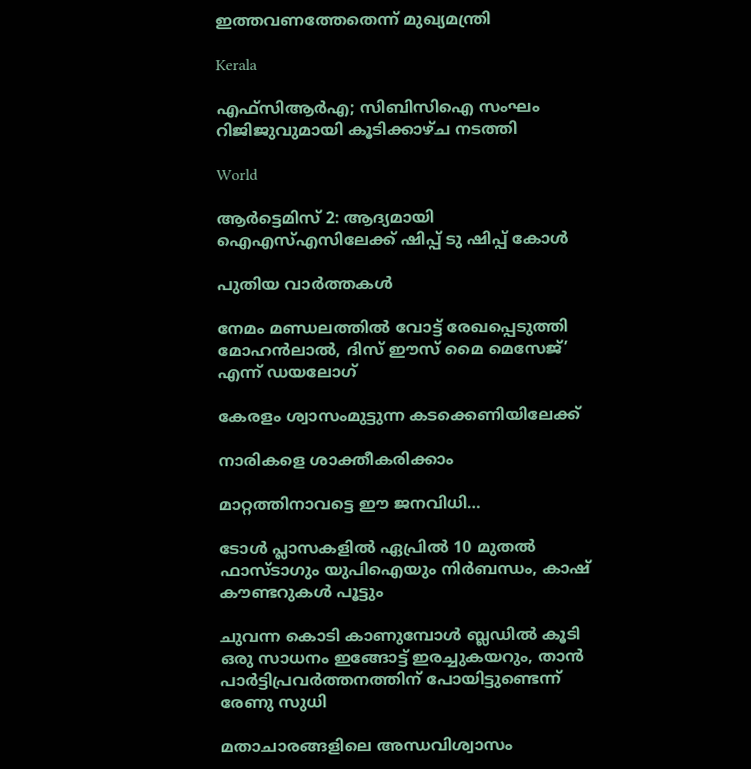ഇത്തവണത്തേതെന്ന് മുഖ്യമന്ത്രി

Kerala

എഫ്സിആര്‍എ; സിബിസിഐ സംഘം റിജിജുവുമായി കൂടിക്കാഴ്ച നടത്തി

World

ആര്‍ട്ടെമിസ് 2: ആദ്യമായി ഐഎസ്എസിലേക്ക് ഷിപ്പ് ടു ഷിപ്പ് കോള്‍

പുതിയ വാര്‍ത്തകള്‍

നേമം മണ്ഡലത്തിൽ വോട്ട് രേഖപ്പെടുത്തി മോഹൻലാൽ, ദിസ് ഈസ് മൈ മെസേജ്’ എന്ന് ഡയലോഗ്

കേരളം ശ്വാസംമുട്ടുന്ന കടക്കെണിയിലേക്ക്

നാരികളെ ശാക്തീകരിക്കാം

മാറ്റത്തിനാവട്ടെ ഈ ജനവിധി…

ടോള്‍ പ്ലാസകളില്‍ ഏപ്രില്‍ 10 മുതല്‍ ഫാസ്ടാഗും യുപിഐയും നിര്‍ബന്ധം, കാഷ് കൗണ്ടറുകള്‍ പൂട്ടും

ചുവന്ന കൊടി കാണുമ്പോള്‍ ബ്ലഡില്‍ കൂടി ഒരു സാധനം ഇങ്ങോട്ട് ഇരച്ചുകയറും, താൻ പാർട്ടിപ്രവർത്തനത്തിന് പോയിട്ടുണ്ടെന്ന് രേണു സുധി

മതാചാരങ്ങളിലെ അന്ധവിശ്വാസം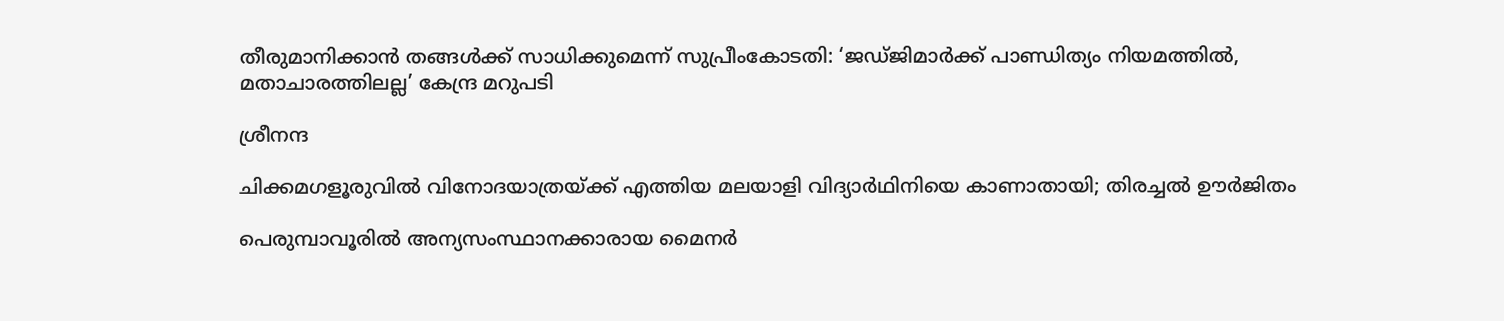തീരുമാനിക്കാൻ തങ്ങൾക്ക് സാധിക്കുമെന്ന് സുപ്രീംകോടതി: ‘ജഡ്ജിമാർക്ക് പാണ്ഡിത്യം നിയമത്തിൽ, മതാചാരത്തിലല്ല’ കേന്ദ്ര മറുപടി

ശ്രീനന്ദ

ചിക്കമഗളൂരുവില്‍ വിനോദയാത്രയ്‌ക്ക് എത്തിയ മലയാളി വിദ്യാർഥിനിയെ കാണാതായി; തിരച്ചല്‍ ഊര്‍ജിതം

പെരുമ്പാവൂരിൽ അന്യസംസ്ഥാനക്കാരായ മൈനർ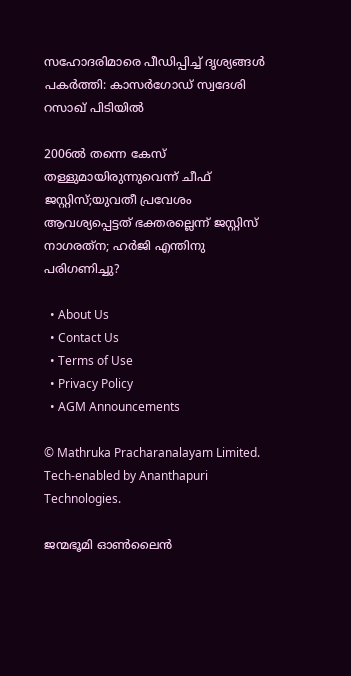സഹോദരിമാരെ പീഡിപ്പിച്ച് ദൃശ്യങ്ങൾ പകർത്തി: കാസർഗോഡ് സ്വദേശി റസാഖ് പിടിയിൽ

2006ല്‍ തന്നെ കേസ് തള്ളുമായിരുന്നുവെന്ന് ചീഫ് ജസ്റ്റിസ്;യുവതീ പ്രവേശം ആവശ്യപ്പെട്ടത് ഭക്തരല്ലെന്ന് ജസ്റ്റിസ് നാഗരത്‌ന; ഹര്‍ജി എന്തിനു പരിഗണിച്ചു?

  • About Us
  • Contact Us
  • Terms of Use
  • Privacy Policy
  • AGM Announcements

© Mathruka Pracharanalayam Limited.
Tech-enabled by Ananthapuri Technologies.

ജന്മഭൂമി ഓണ്‍ലൈന്‍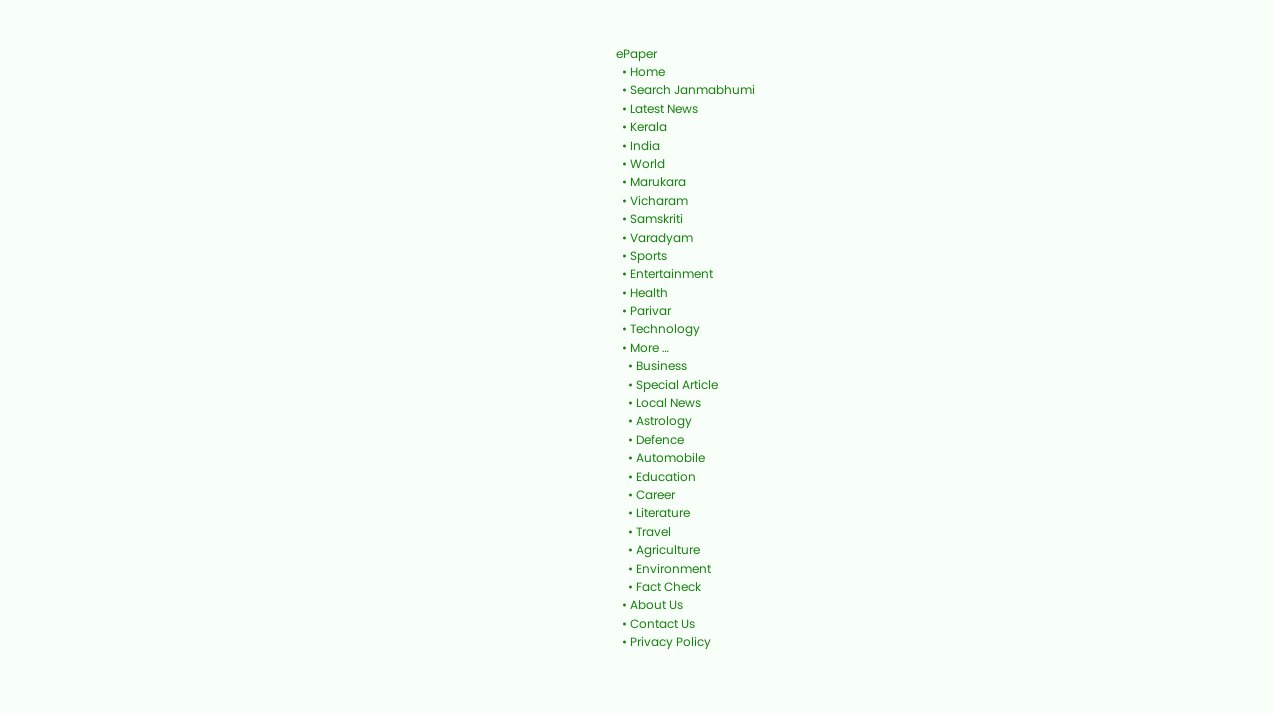ePaper
  • Home
  • Search Janmabhumi
  • Latest News
  • Kerala
  • India
  • World
  • Marukara
  • Vicharam
  • Samskriti
  • Varadyam
  • Sports
  • Entertainment
  • Health
  • Parivar
  • Technology
  • More …
    • Business
    • Special Article
    • Local News
    • Astrology
    • Defence
    • Automobile
    • Education
    • Career
    • Literature
    • Travel
    • Agriculture
    • Environment
    • Fact Check
  • About Us
  • Contact Us
  • Privacy Policy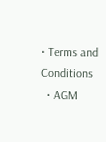• Terms and Conditions
  • AGM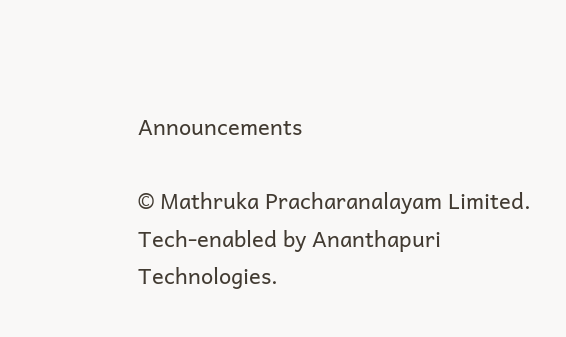Announcements

© Mathruka Pracharanalayam Limited.
Tech-enabled by Ananthapuri Technologies.